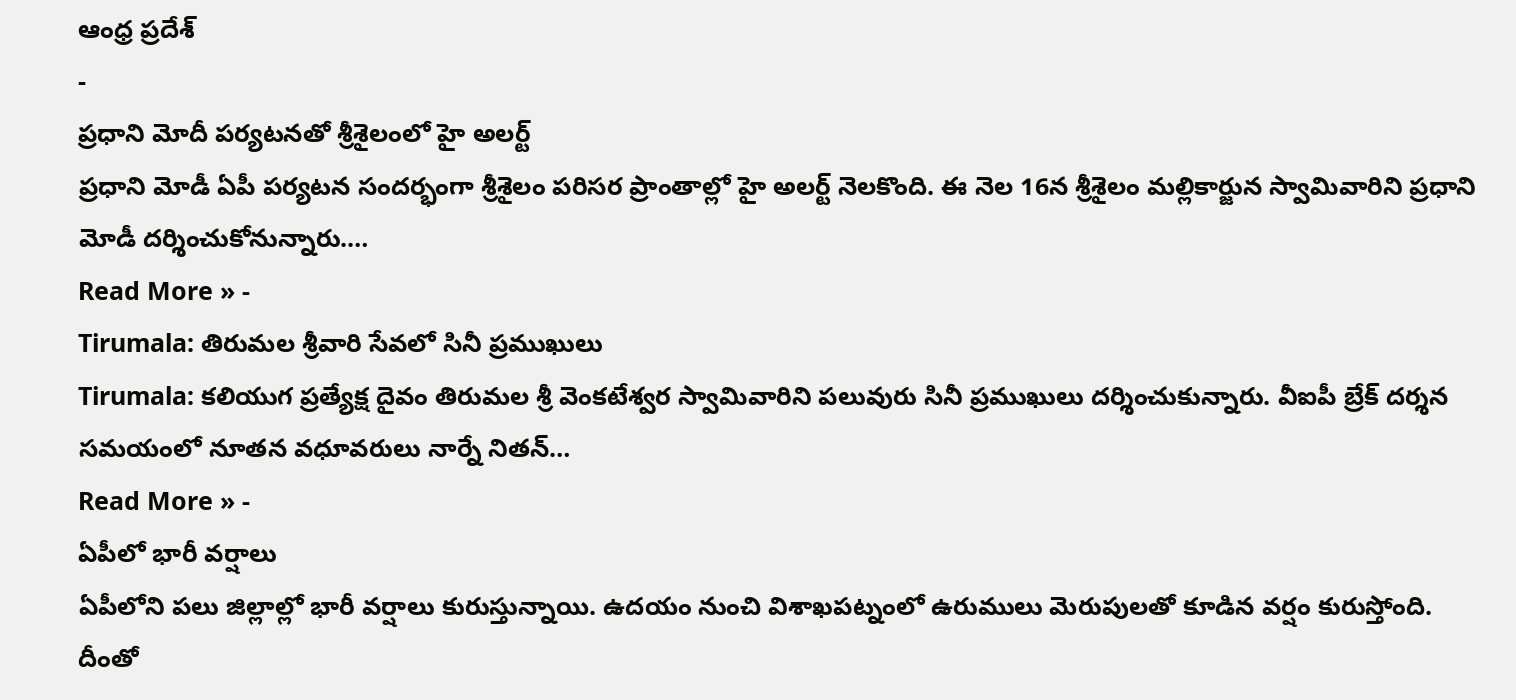ఆంధ్ర ప్రదేశ్
-
ప్రధాని మోదీ పర్యటనతో శ్రీశైలంలో హై అలర్ట్
ప్రధాని మోడీ ఏపీ పర్యటన సందర్భంగా శ్రీశైలం పరిసర ప్రాంతాల్లో హై అలర్ట్ నెలకొంది. ఈ నెల 16న శ్రీశైలం మల్లికార్జున స్వామివారిని ప్రధాని మోడీ దర్శించుకోనున్నారు.…
Read More » -
Tirumala: తిరుమల శ్రీవారి సేవలో సినీ ప్రముఖులు
Tirumala: కలియుగ ప్రత్యేక్ష దైవం తిరుమల శ్రీ వెంకటేశ్వర స్వామివారిని పలువురు సినీ ప్రముఖులు దర్శించుకున్నారు. వీఐపీ బ్రేక్ దర్శన సమయంలో నూతన వధూవరులు నార్నే నితన్…
Read More » -
ఏపీలో భారీ వర్షాలు
ఏపీలోని పలు జిల్లాల్లో భారీ వర్షాలు కురుస్తున్నాయి. ఉదయం నుంచి విశాఖపట్నంలో ఉరుములు మెరుపులతో కూడిన వర్షం కురుస్తోంది. దీంతో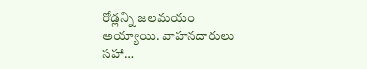రోడ్లన్ని జలమయం అయ్యాయి. వాహనదారులు సహా…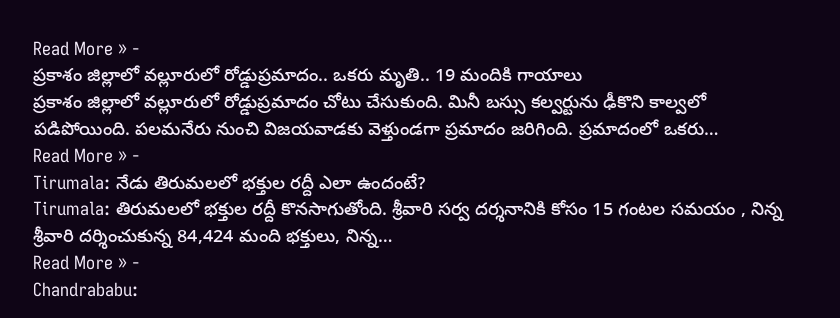Read More » -
ప్రకాశం జిల్లాలో వల్లూరులో రోడ్డుప్రమాదం.. ఒకరు మృతి.. 19 మందికి గాయాలు
ప్రకాశం జిల్లాలో వల్లూరులో రోడ్డుప్రమాదం చోటు చేసుకుంది. మినీ బస్సు కల్వర్టును ఢీకొని కాల్వలో పడిపోయింది. పలమనేరు నుంచి విజయవాడకు వెళ్తుండగా ప్రమాదం జరిగింది. ప్రమాదంలో ఒకరు…
Read More » -
Tirumala: నేడు తిరుమలలో భక్తుల రద్దీ ఎలా ఉందంటే?
Tirumala: తిరుమలలో భక్తుల రద్దీ కొనసాగుతోంది. శ్రీవారి సర్వ దర్శనానికి కోసం 15 గంటల సమయం , నిన్న శ్రీవారి దర్శించుకున్న 84,424 మంది భక్తులు, నిన్న…
Read More » -
Chandrababu: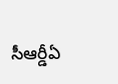సీఆర్డీఏ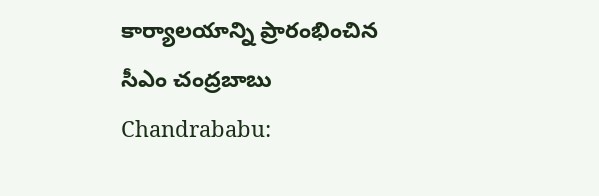కార్యాలయాన్ని ప్రారంభించిన సీఎం చంద్రబాబు
Chandrababu: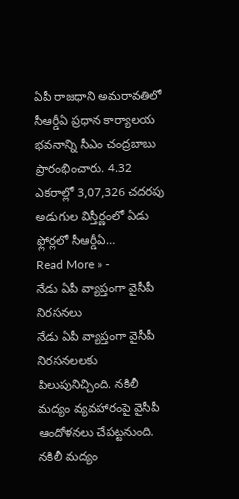ఏపీ రాజధాని అమరావతిలో సీఆర్డీఏ ప్రధాన కార్యాలయ భవనాన్ని సీఎం చంద్రబాబు ప్రారంభించారు. 4.32 ఎకరాల్లో 3,07,326 చదరపు అడుగుల విస్తీర్ణంలో ఏడు ఫ్లోర్లలో సీఆర్డీఏ…
Read More » -
నేడు ఏపీ వ్యాప్తంగా వైసీపీ నిరసనలు
నేడు ఏపీ వ్యాప్తంగా వైసీపీ నిరసనలలకు పిలుపునిచ్చింది. నకిలీ మద్యం వ్యవహారంపై వైసీపీ ఆందోళనలు చేపట్టనుంది. నకిలీ మద్యం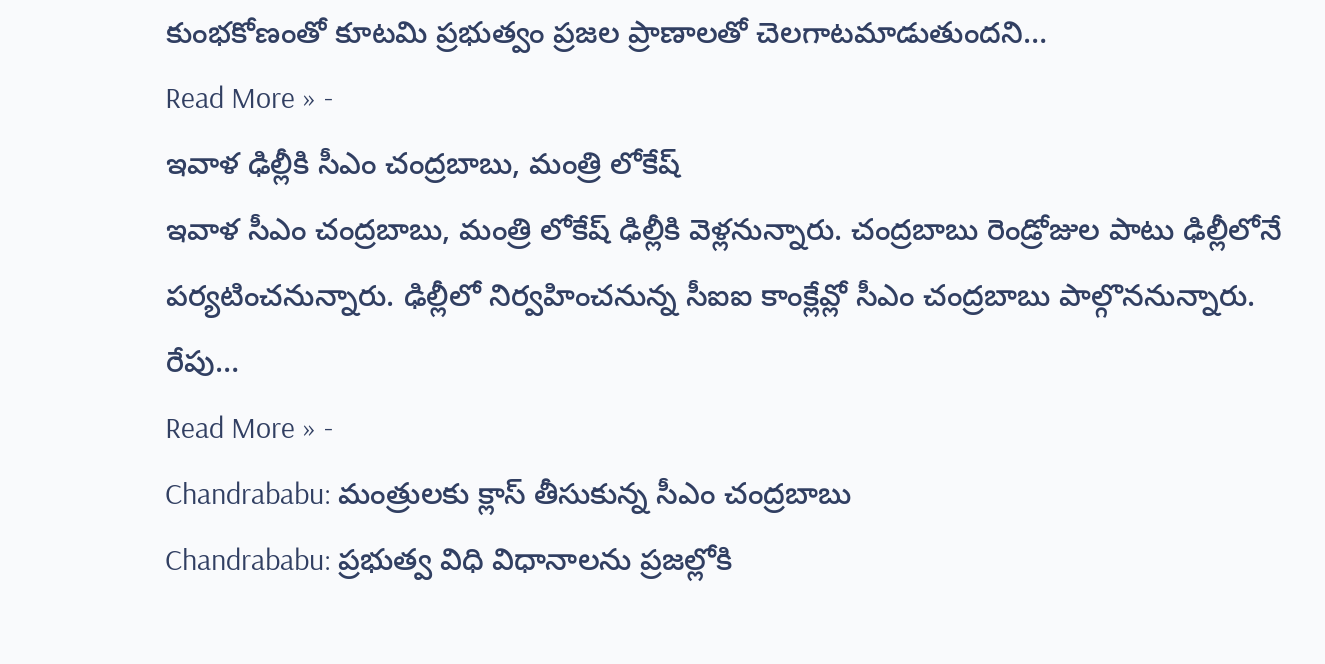కుంభకోణంతో కూటమి ప్రభుత్వం ప్రజల ప్రాణాలతో చెలగాటమాడుతుందని…
Read More » -
ఇవాళ ఢిల్లీకి సీఎం చంద్రబాబు, మంత్రి లోకేష్
ఇవాళ సీఎం చంద్రబాబు, మంత్రి లోకేష్ ఢిల్లీకి వెళ్లనున్నారు. చంద్రబాబు రెండ్రోజుల పాటు ఢిల్లీలోనే పర్యటించనున్నారు. ఢిల్లీలో నిర్వహించనున్న సీఐఐ కాంక్లేవ్లో సీఎం చంద్రబాబు పాల్గొననున్నారు. రేపు…
Read More » -
Chandrababu: మంత్రులకు క్లాస్ తీసుకున్న సీఎం చంద్రబాబు
Chandrababu: ప్రభుత్వ విధి విధానాలను ప్రజల్లోకి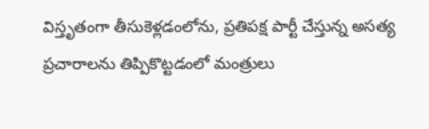విస్తృతంగా తీసుకెళ్లడంలోను, ప్రతిపక్ష పార్టీ చేస్తున్న అసత్య ప్రచారాలను తిప్పికొట్టడంలో మంత్రులు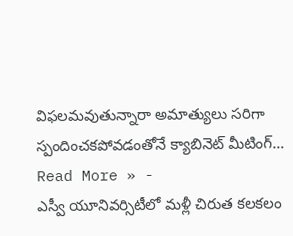విఫలమవుతున్నారా అమాత్యులు సరిగా స్పందించకపోవడంతోనే క్యాబినెట్ మీటింగ్…
Read More » -
ఎస్వీ యూనివర్సిటీలో మళ్లీ చిరుత కలకలం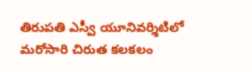తిరుపతి ఎస్వీ యూనివర్శిటిలో మరోసారి చిరుత కలకలం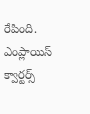రేపింది. ఎంప్లాయిస్ క్వార్టర్స్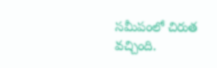సమీపంలో చిరుత వచ్చింది.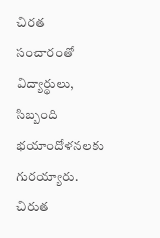చిరత సంచారంతో విద్యార్థులు, సిబ్బంది భయాందోళనలకు గురయ్యారు. చిరుత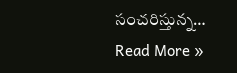సంచరిస్తున్న…
Read More »